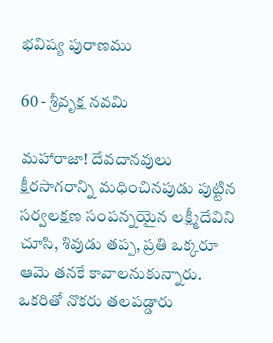భవిష్య పురాణము

60 - శ్రీవృక్ష నవమి

మహారాజా! దేవదానవులు క్షీరసాగరాన్ని మధించినపుడు పుట్టిన సర్వలక్షణ సంపన్నయైన లక్ష్మీదేవిని చూసి, శివుడు తప్ప, ప్రతి ఒక్కరూ ఆమె తనకే కావాలనుకున్నారు. ఒకరితో నొకరు తలపడ్డారు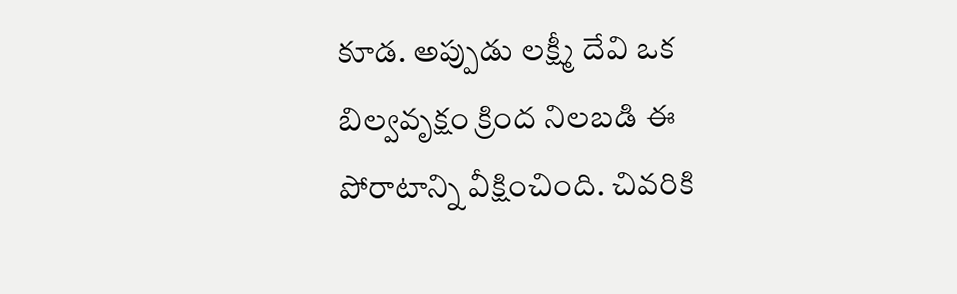కూడ. అప్పుడు లక్ష్మీ దేవి ఒక బిల్వవృక్షం క్రింద నిలబడి ఈ పోరాటాన్ని వీక్షించింది. చివరికి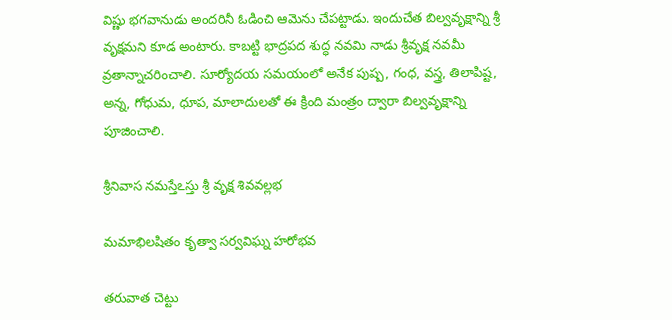విష్ణు భగవానుడు అందరినీ ఓడించి ఆమెను చేపట్టాడు. ఇందుచేత బిల్వవృక్షాన్ని శ్రీ వృక్షమని కూడ అంటారు. కాబట్టి భాద్రపద శుద్ధ నవమి నాడు శ్రీవృక్ష నవమీ వ్రతాన్నాచరించాలి. సూర్యోదయ సమయంలో అనేక పుష్ప, గంధ, వస్త్ర, తిలాపిష్ట, అన్న, గోధుమ, ధూప, మాలాదులతో ఈ క్రింది మంత్రం ద్వారా బిల్వవృక్షాన్ని పూజించాలి.

శ్రీనివాస నమస్తేఽస్తు శ్రీ వృక్ష శివవల్లభ

మమాభిలషితం కృత్వా సర్వవిఘ్న హరోభవ

తరువాత చెట్టు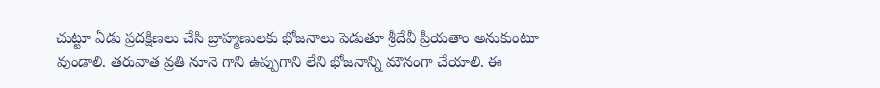చుట్టూ ఏడు ప్రదక్షిణలు చేసి బ్రాహ్మణులకు భోజనాలు పెడుతూ శ్రీదేవీ ప్రీయతాం అనుకుంటూ వుండాలి. తరువాత వ్రతి నూనె గాని ఉప్పుగాని లేని భోజనాన్ని మౌనంగా చేయాలి. ఈ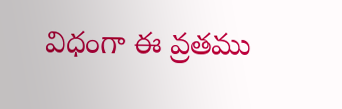విధంగా ఈ వ్రతము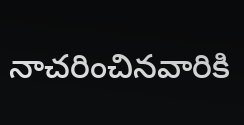నాచరించినవారికి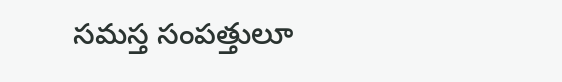సమస్త సంపత్తులూ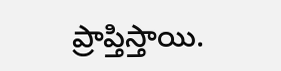ప్రాప్తిస్తాయి.